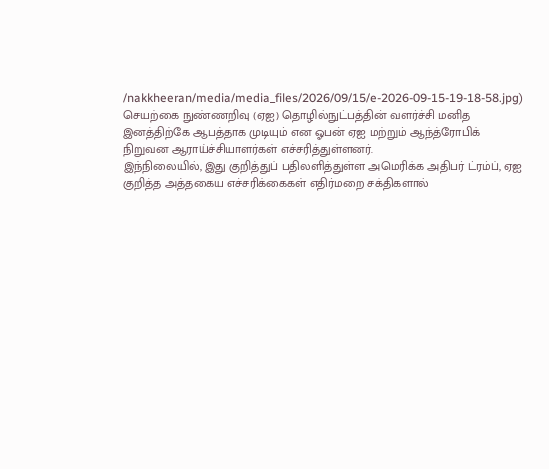/nakkheeran/media/media_files/2026/09/15/e-2026-09-15-19-18-58.jpg)
செயற்கை நுண்ணறிவு (ஏஐ) தொழில்நுட்பத்தின் வளர்ச்சி மனித இனத்திற்கே ஆபத்தாக முடியும் என ஓபன் ஏஐ மற்றும் ஆந்த்ரோபிக் நிறுவன ஆராய்ச்சியாளர்கள் எச்சரித்துள்ளனர்.
இந்நிலையில், இது குறித்துப் பதிலளித்துள்ள அமெரிக்க அதிபர் ட்ரம்ப், ஏஐ குறித்த அத்தகைய எச்சரிக்கைகள் எதிர்மறை சக்திகளால்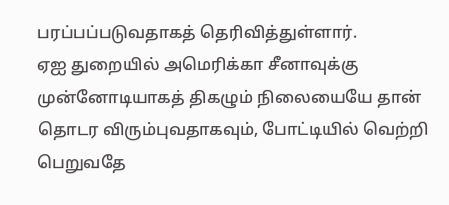பரப்பப்படுவதாகத் தெரிவித்துள்ளார்.
ஏஐ துறையில் அமெரிக்கா சீனாவுக்கு முன்னோடியாகத் திகழும் நிலையையே தான் தொடர விரும்புவதாகவும், போட்டியில் வெற்றி பெறுவதே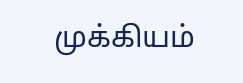முக்கியம்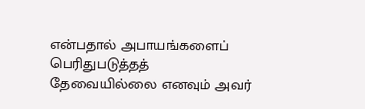என்பதால் அபாயங்களைப் பெரிதுபடுத்தத் தேவையில்லை எனவும் அவர்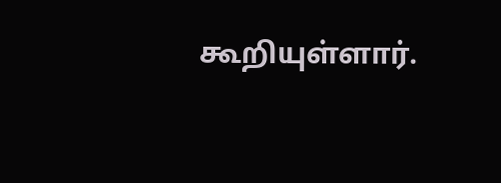கூறியுள்ளார்.